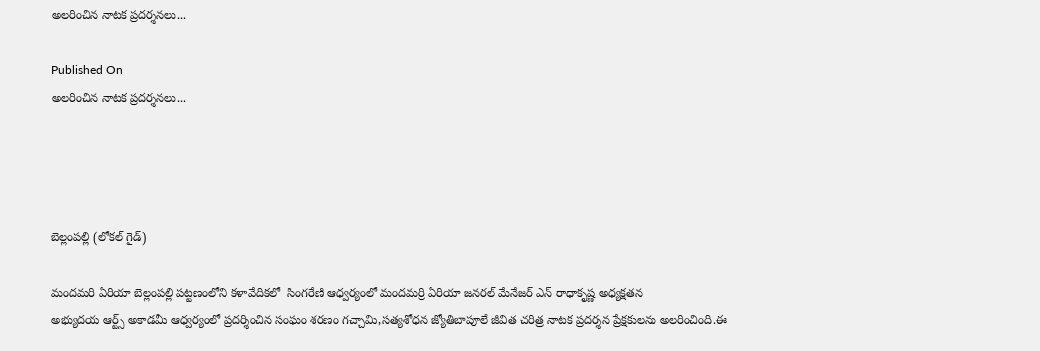అలరించిన నాటక ప్రదర్శనలు...

Published On
అలరించిన నాటక ప్రదర్శనలు...




బెల్లంపల్లి (లోకల్ గైడ్)

మందమరి ఏరియా బెల్లంపల్లి పట్టణంలోని కళావేదికలో  సింగరేణి ఆధ్వర్యంలో మందమర్రి ఏరియా జనరల్ మేనేజర్ ఎన్ రాధాకృష్ణ అధ్యక్షతన
అభ్యుదయ ఆర్ట్స్ అకాడమీ ఆధ్వర్యంలో ప్రదర్శించిన సంఘం శరణం గచ్చామి,సత్యశోధన జ్యోతిబాపూలే జీవిత చరిత్ర నాటక ప్రదర్శన ప్రేక్షకులను అలరించింది.ఈ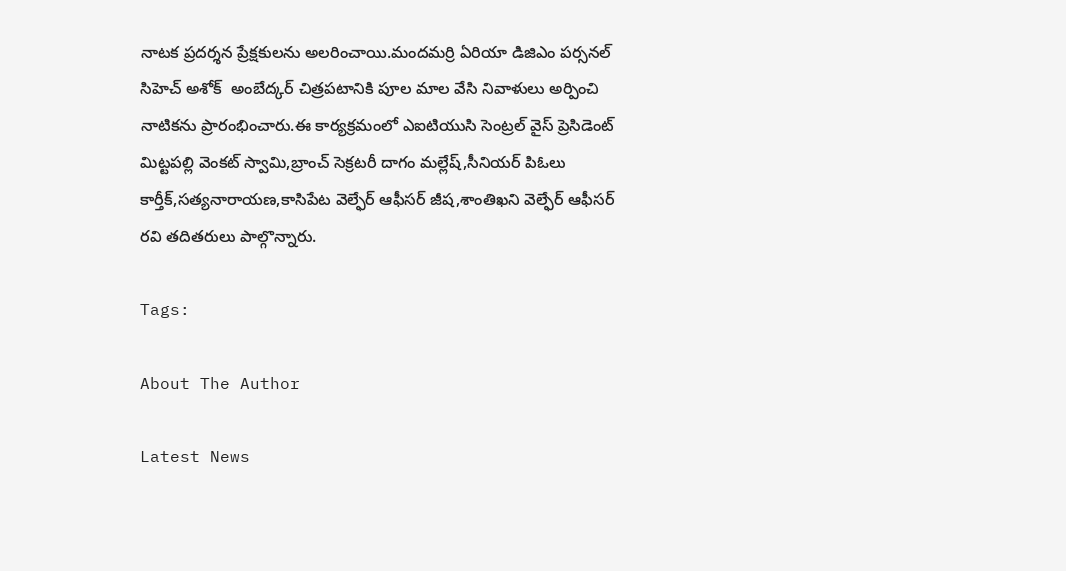నాటక ప్రదర్శన ప్రేక్షకులను అలరించాయి.మందమర్రి ఏరియా డిజిఎం పర్సనల్ సిహెచ్ అశోక్  అంబేద్కర్ చిత్రపటానికి పూల మాల వేసి నివాళులు అర్పించి నాటికను ప్రారంభించారు.ఈ కార్యక్రమంలో ఎఐటియుసి సెంట్రల్ వైస్ ప్రెసిడెంట్ మిట్టపల్లి వెంకట్ స్వామి,బ్రాంచ్ సెక్రటరీ దాగం మల్లేష్,సీనియర్ పిఓలు కార్తీక్,సత్యనారాయణ,కాసిపేట వెల్ఫేర్ ఆఫీసర్ జీష,శాంతిఖని వెల్ఫేర్ ఆఫీసర్ రవి తదితరులు పాల్గొన్నారు.

Tags:

About The Author

Latest News